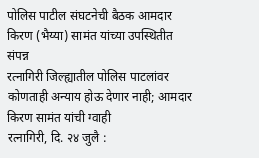पोलिस पाटील संघटनेची बैठक आमदार किरण (भैय्या) सामंत यांच्या उपस्थितीत संपन्न
रत्नागिरी जिल्ह्यातील पोलिस पाटलांवर कोणताही अन्याय होऊ देणार नाही; आमदार किरण सामंत यांची ग्वाही
रत्नागिरी, दि. २४ जुलै :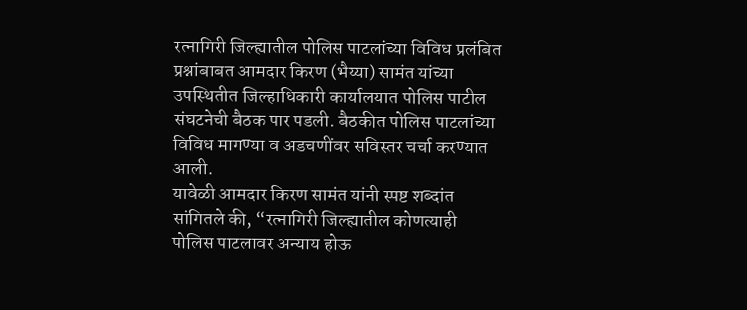रत्नागिरी जिल्ह्यातील पोलिस पाटलांच्या विविध प्रलंबित प्रश्नांबाबत आमदार किरण (भैय्या) सामंत यांच्या उपस्थितीत जिल्हाधिकारी कार्यालयात पोलिस पाटील संघटनेची बैठक पार पडली. बैठकीत पोलिस पाटलांच्या विविध मागण्या व अडचणींवर सविस्तर चर्चा करण्यात आली.
यावेळी आमदार किरण सामंत यांनी स्पष्ट शब्दांत सांगितले की, “रत्नागिरी जिल्ह्यातील कोणत्याही पोलिस पाटलावर अन्याय होऊ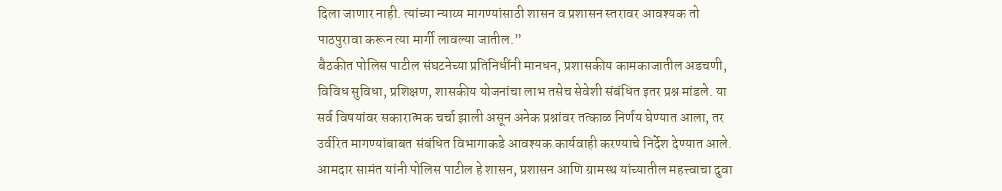दिला जाणार नाही. त्यांच्या न्याय्य मागण्यांसाठी शासन व प्रशासन स्तरावर आवश्यक तो पाठपुरावा करून त्या मार्गी लावल्या जातील.”
बैठकीत पोलिस पाटील संघटनेच्या प्रतिनिधींनी मानधन, प्रशासकीय कामकाजातील अडचणी, विविध सुविधा, प्रशिक्षण, शासकीय योजनांचा लाभ तसेच सेवेशी संबंधित इतर प्रश्न मांडले. या सर्व विषयांवर सकारात्मक चर्चा झाली असून अनेक प्रश्नांवर तत्काळ निर्णय घेण्यात आला, तर उर्वरित मागण्यांबाबत संबंधित विभागाकडे आवश्यक कार्यवाही करण्याचे निर्देश देण्यात आले.
आमदार सामंत यांनी पोलिस पाटील हे शासन, प्रशासन आणि ग्रामस्थ यांच्यातील महत्त्वाचा दुवा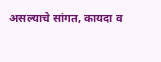असल्याचे सांगत, कायदा व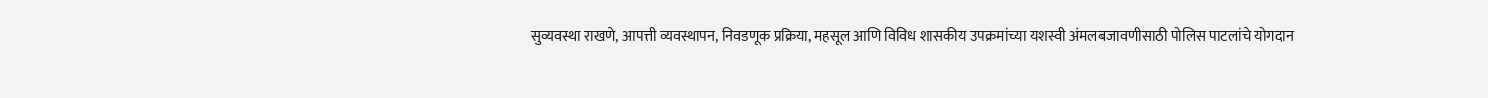सुव्यवस्था राखणे, आपत्ती व्यवस्थापन, निवडणूक प्रक्रिया, महसूल आणि विविध शासकीय उपक्रमांच्या यशस्वी अंमलबजावणीसाठी पोलिस पाटलांचे योगदान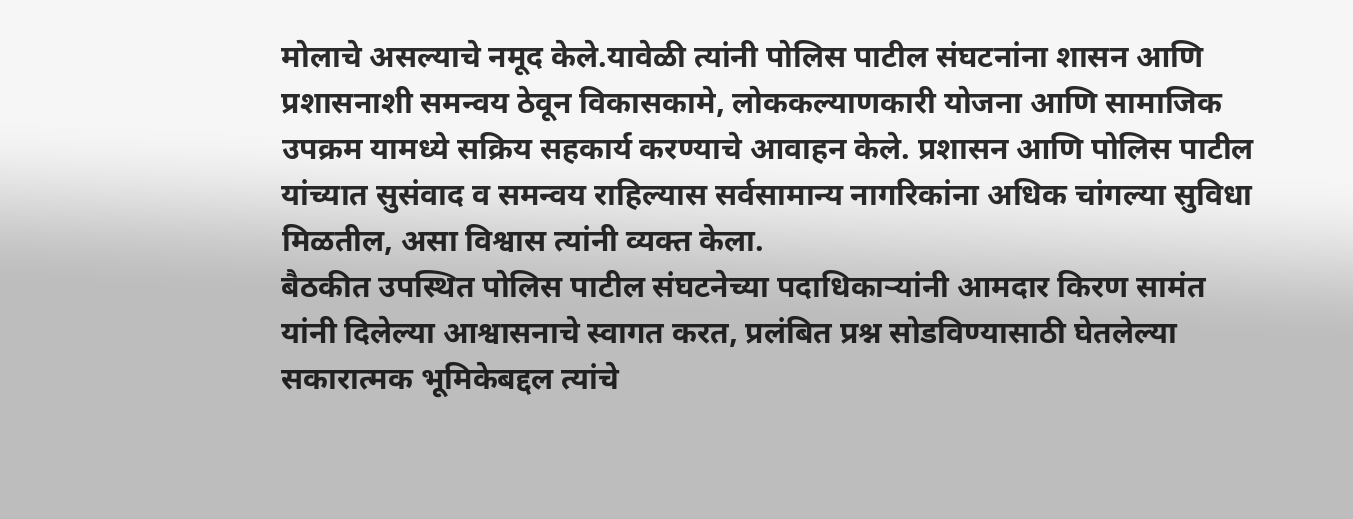मोलाचे असल्याचे नमूद केले.यावेळी त्यांनी पोलिस पाटील संघटनांना शासन आणि प्रशासनाशी समन्वय ठेवून विकासकामे, लोककल्याणकारी योजना आणि सामाजिक उपक्रम यामध्ये सक्रिय सहकार्य करण्याचे आवाहन केले. प्रशासन आणि पोलिस पाटील यांच्यात सुसंवाद व समन्वय राहिल्यास सर्वसामान्य नागरिकांना अधिक चांगल्या सुविधा मिळतील, असा विश्वास त्यांनी व्यक्त केला.
बैठकीत उपस्थित पोलिस पाटील संघटनेच्या पदाधिकाऱ्यांनी आमदार किरण सामंत यांनी दिलेल्या आश्वासनाचे स्वागत करत, प्रलंबित प्रश्न सोडविण्यासाठी घेतलेल्या सकारात्मक भूमिकेबद्दल त्यांचे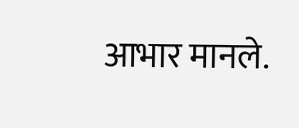आभार मानले.